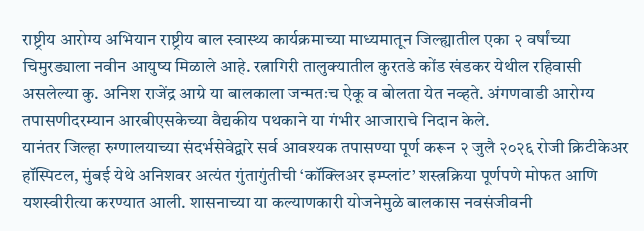राष्ट्रीय आरोग्य अभियान राष्ट्रीय बाल स्वास्थ्य कार्यक्रमाच्या माध्यमातून जिल्ह्यातील एका २ वर्षांच्या चिमुरड्याला नवीन आयुष्य मिळाले आहे. रत्नागिरी तालुक्यातील कुरतडे कोंड खंडकर येथील रहिवासी असलेल्या कु. अनिश राजेंद्र आग्रे या बालकाला जन्मतःच ऐकू व बोलता येत नव्हते. अंगणवाडी आरोग्य तपासणीदरम्यान आरबीएसकेच्या वैद्यकीय पथकाने या गंभीर आजाराचे निदान केले.
यानंतर जिल्हा रुग्णालयाच्या संदर्भसेवेद्वारे सर्व आवश्यक तपासण्या पूर्ण करून २ जुलै २०२६ रोजी क्रिटीकेअर हॉस्पिटल, मुंबई येथे अनिशवर अत्यंत गुंतागुंतीची ‘कॉक्लिअर इम्प्लांट’ शस्त्रक्रिया पूर्णपणे मोफत आणि यशस्वीरीत्या करण्यात आली. शासनाच्या या कल्याणकारी योजनेमुळे बालकास नवसंजीवनी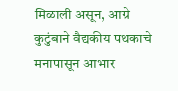मिळाली असून, आग्रे कुटुंबाने वैद्यकीय पथकाचे मनापासून आभार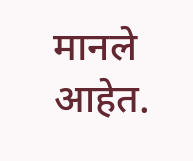मानले आहेत.